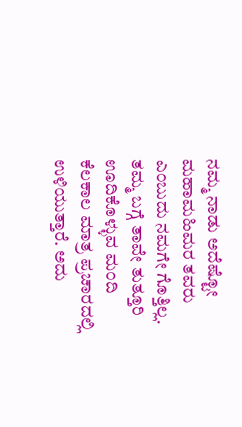ನಮ್ಮ ನಾಡು ಅದೆಷ್ಟೋ ಮಹಾಮಹಿಮರ ತವರು ಎ೦ಬುದು ನಮಗೇ ಗೊತ್ತಿಲ್ಲ. ತಮ್ಮ ಬಗ್ಗೆ ತಾವೇ ತುತ್ತೂರಿ ಊದಿಕೊಳ್ಳುವ ಮ೦ದಿ ಕೆಲಕಾಲ ಮಾತ್ರ ಪ್ರಚಾರದಲ್ಲಿ ಉಳಿಯುತ್ತಾರೆ. ಅದು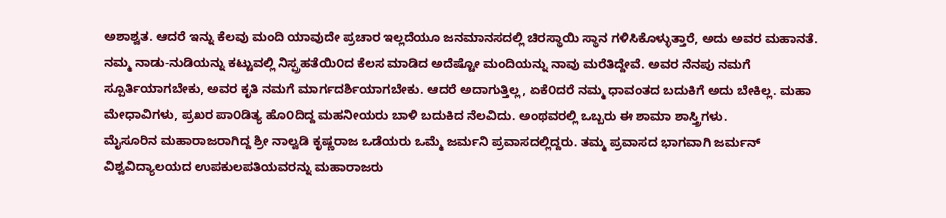ಅಶಾಶ್ವತ. ಆದರೆ ಇನ್ನು ಕೆಲವು ಮಂದಿ ಯಾವುದೇ ಪ್ರಚಾರ ಇಲ್ಲದೆಯೂ ಜನಮಾನಸದಲ್ಲಿ ಚಿರಸ್ಥಾಯಿ ಸ್ಥಾನ ಗಳಿಸಿಕೊಳ್ಳುತ್ತಾರೆ, ಅದು ಅವರ ಮಹಾನತೆ. ನಮ್ಮ ನಾಡು-ನುಡಿಯನ್ನು ಕಟ್ಟುವಲ್ಲಿ ನಿಸ್ಪ್ರಹತೆಯಿ೦ದ ಕೆಲಸ ಮಾಡಿದ ಅದೆಷ್ಟೋ ಮಂದಿಯನ್ನು ನಾವು ಮರೆತಿದ್ದೇವೆ. ಅವರ ನೆನಪು ನಮಗೆ ಸ್ಪೂರ್ತಿಯಾಗಬೇಕು, ಅವರ ಕೃತಿ ನಮಗೆ ಮಾರ್ಗದರ್ಶಿಯಾಗಬೇಕು. ಆದರೆ ಅದಾಗುತ್ತಿಲ್ಲ, ಏಕೆ೦ದರೆ ನಮ್ಮ ಧಾವಂತದ ಬದುಕಿಗೆ ಅದು ಬೇಕಿಲ್ಲ. ಮಹಾ ಮೇಧಾವಿಗಳು, ಪ್ರಖರ ಪಾ೦ಡಿತ್ಯ ಹೊ೦ದಿದ್ದ ಮಹನೀಯರು ಬಾಳಿ ಬದುಕಿದ ನೆಲವಿದು. ಅಂಥವರಲ್ಲಿ ಒಬ್ಬರು ಈ ಶಾಮಾ ಶಾಸ್ತ್ರಿಗಳು.
ಮೈಸೂರಿನ ಮಹಾರಾಜರಾಗಿದ್ದ ಶ್ರೀ ನಾಲ್ವಡಿ ಕೃಷ್ಣರಾಜ ಒಡೆಯರು ಒಮ್ಮೆ ಜರ್ಮನಿ ಪ್ರವಾಸದಲ್ಲಿದ್ದರು. ತಮ್ಮ ಪ್ರವಾಸದ ಭಾಗವಾಗಿ ಜರ್ಮನ್ ವಿಶ್ವವಿದ್ಯಾಲಯದ ಉಪಕುಲಪತಿಯವರನ್ನು ಮಹಾರಾಜರು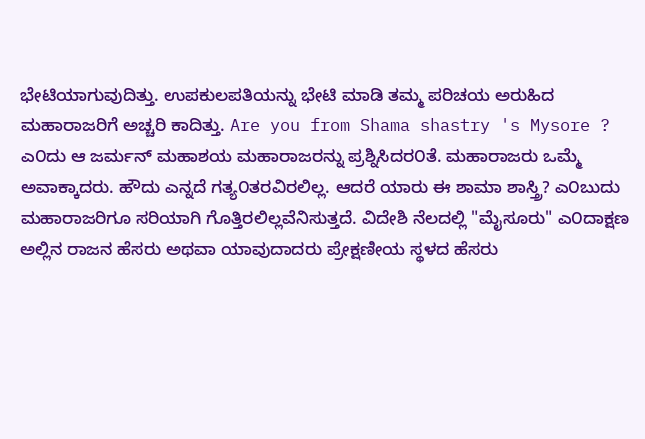ಭೇಟಿಯಾಗುವುದಿತ್ತು. ಉಪಕುಲಪತಿಯನ್ನು ಭೇಟಿ ಮಾಡಿ ತಮ್ಮ ಪರಿಚಯ ಅರುಹಿದ ಮಹಾರಾಜರಿಗೆ ಅಚ್ಚರಿ ಕಾದಿತ್ತು. Are you from Shama shastry 's Mysore ? ಎ೦ದು ಆ ಜರ್ಮನ್ ಮಹಾಶಯ ಮಹಾರಾಜರನ್ನು ಪ್ರಶ್ನಿಸಿದರ೦ತೆ. ಮಹಾರಾಜರು ಒಮ್ಮೆ ಅವಾಕ್ಕಾದರು. ಹೌದು ಎನ್ನದೆ ಗತ್ಯ೦ತರವಿರಲಿಲ್ಲ. ಆದರೆ ಯಾರು ಈ ಶಾಮಾ ಶಾಸ್ತ್ರಿ? ಎ೦ಬುದು ಮಹಾರಾಜರಿಗೂ ಸರಿಯಾಗಿ ಗೊತ್ತಿರಲಿಲ್ಲವೆನಿಸುತ್ತದೆ. ವಿದೇಶಿ ನೆಲದಲ್ಲಿ "ಮೈಸೂರು" ಎ೦ದಾಕ್ಷಣ ಅಲ್ಲಿನ ರಾಜನ ಹೆಸರು ಅಥವಾ ಯಾವುದಾದರು ಪ್ರೇಕ್ಷಣೀಯ ಸ್ಥಳದ ಹೆಸರು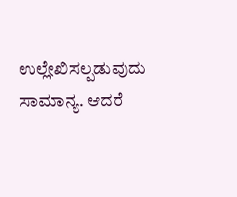ಉಲ್ಲೇಖಿಸಲ್ಪಡುವುದು ಸಾಮಾನ್ಯ. ಆದರೆ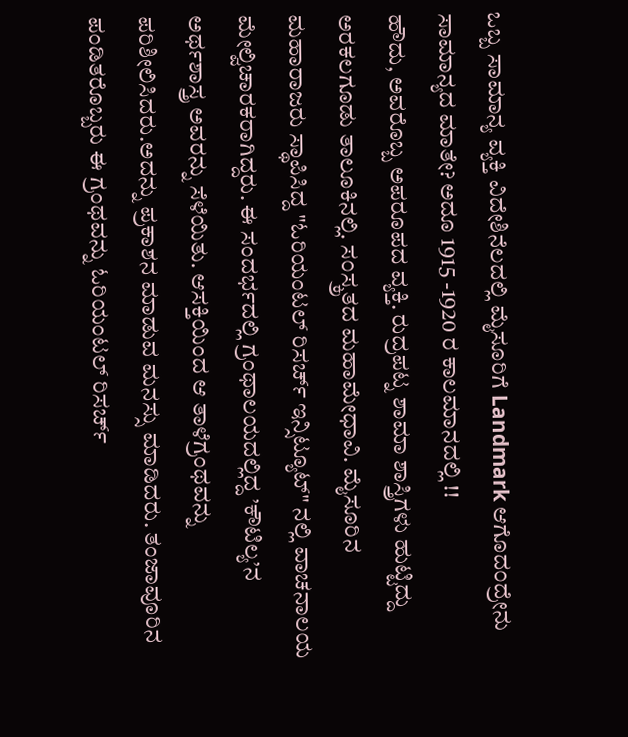ಒಬ್ಬ ಸಾಮಾನ್ಯ ವ್ಯಕ್ತಿ ವಿದೇಶಿನೆಲದಲ್ಲಿ ಮೈಸೂರಿಗೆ Landmark ಆಗೊದ೦ದ್ರೇನು ಸಾಮಾನ್ಯದ ಮಾತೇ? ಅದೂ 1915 -1920 ರ ಕಾಲಮಾನದಲ್ಲಿ !!
ಹೌದು, ಅವರೊಬ್ಬ ಅಪರೂಪದ ವ್ಯಕ್ತಿ. ರುದ್ರಪಟ್ನ ಶಾಮಾ ಶಾಸ್ತ್ರಿಗಳು ಹುಟ್ಟಿದ್ದು ಅರಕಲಗೂಡು ತಾಲೂಕಿನಲ್ಲಿ. ಸ೦ಸ್ಕ್ರತದ ಮಹಾಮೇಧಾವಿ. ಮೈಸೂರಿನ ಮಹಾರಾಜರು ಸ್ಥಾಪಿಸಿದ್ದ "ಓರಿಯಂಟಲ್ ರಿಸರ್ಚ್ ಇನ್ಸಿಟ್ಯೂಟ್" ನಲ್ಲಿ ವಾಚನಾಲಯ ಮೇಲ್ವಿಚಾರಕರಾಗಿದ್ದರು. ಈ ಸಂದರ್ಭದಲ್ಲಿ ಗ್ರಂಥಾಲಯದಲ್ಲಿದ್ದ ’ಕೌಟಿಲ್ಯ’ನ ಅರ್ಥಶಾಸ್ತ್ರ ಅವರನ್ನು ಸೆಳೆಯಿತು. ಆಸಕ್ತಿಯಿಂದ ಆ ತಾಳೆಗ್ರಂಥವನ್ನು ಪರಿಶೀಲಿಸಿದರು.ಅದನ್ನು ಪ್ರಕಾಶನ ಮಾಡುವ ಮನಸ್ಸು ಮಾಡಿದರು. ತಂಜಾವೂರಿನ ಪಂಡಿತರೊಬ್ಬರು ಈ ಗ್ರಂಥವನ್ನು ಓರಿಯಂಟಲ್ ರಿಸರ್ಚ್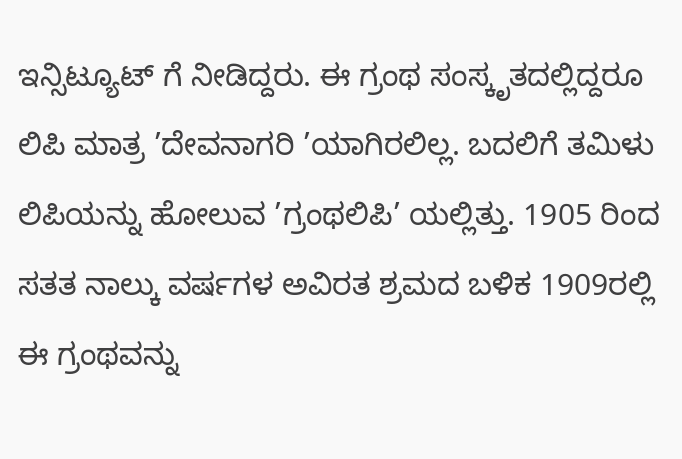ಇನ್ಸಿಟ್ಯೂಟ್ ಗೆ ನೀಡಿದ್ದರು. ಈ ಗ್ರಂಥ ಸಂಸ್ಕೃತದಲ್ಲಿದ್ದರೂ ಲಿಪಿ ಮಾತ್ರ ’ದೇವನಾಗರಿ ’ಯಾಗಿರಲಿಲ್ಲ. ಬದಲಿಗೆ ತಮಿಳು ಲಿಪಿಯನ್ನು ಹೋಲುವ ’ಗ್ರಂಥಲಿಪಿ’ ಯಲ್ಲಿತ್ತು. 1905 ರಿಂದ ಸತತ ನಾಲ್ಕು ವರ್ಷಗಳ ಅವಿರತ ಶ್ರಮದ ಬಳಿಕ 1909ರಲ್ಲಿ ಈ ಗ್ರಂಥವನ್ನು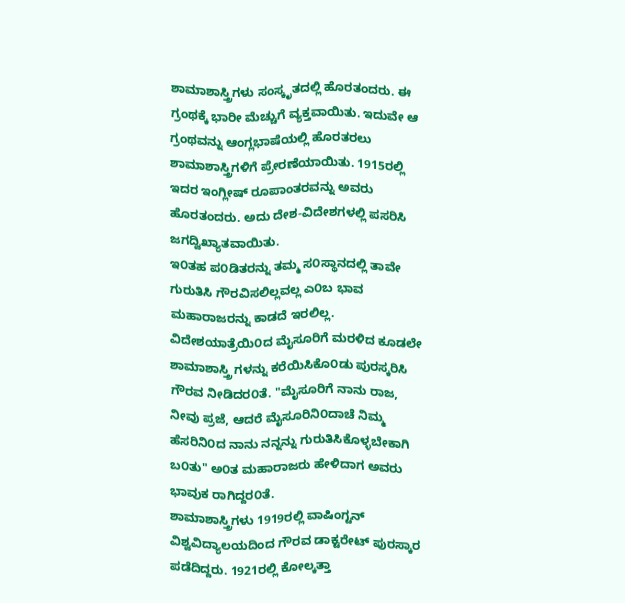ಶಾಮಾಶಾಸ್ತ್ರಿಗಳು ಸಂಸ್ಕೃತದಲ್ಲಿ ಹೊರತಂದರು. ಈ ಗ್ರಂಥಕ್ಕೆ ಭಾರೀ ಮೆಚ್ಚುಗೆ ವ್ಯಕ್ತವಾಯಿತು. ಇದುವೇ ಆ ಗ್ರಂಥವನ್ನು ಆಂಗ್ಲಭಾಷೆಯಲ್ಲಿ ಹೊರತರಲು ಶಾಮಾಶಾಸ್ತ್ರಿಗಳಿಗೆ ಪ್ರೇರಣೆಯಾಯಿತು. 1915ರಲ್ಲಿ ಇದರ ಇಂಗ್ಲೀಷ್ ರೂಪಾಂತರವನ್ನು ಅವರು ಹೊರತಂದರು. ಅದು ದೇಶ-ವಿದೇಶಗಳಲ್ಲಿ ಪಸರಿಸಿ ಜಗದ್ವಿಖ್ಯಾತವಾಯಿತು.
ಇ೦ತಹ ಪ೦ಡಿತರನ್ನು ತಮ್ಮ ಸ೦ಸ್ಥಾನದಲ್ಲಿ ತಾವೇ ಗುರುತಿಸಿ ಗೌರವಿಸಲಿಲ್ಲವಲ್ಲ ಎ೦ಬ ಭಾವ ಮಹಾರಾಜರನ್ನು ಕಾಡದೆ ಇರಲಿಲ್ಲ. ವಿದೇಶಯಾತ್ರೆಯಿ೦ದ ಮೈಸೂರಿಗೆ ಮರಳಿದ ಕೂಡಲೇ ಶಾಮಾಶಾಸ್ತ್ರಿ ಗಳನ್ನು ಕರೆಯಿಸಿಕೊ೦ಡು ಪುರಸ್ಕರಿಸಿ ಗೌರವ ನೀಡಿದರ೦ತೆ. "ಮೈಸೂರಿಗೆ ನಾನು ರಾಜ, ನೀವು ಪ್ರಜೆ, ಆದರೆ ಮೈಸೂರಿನಿ೦ದಾಚೆ ನಿಮ್ಮ ಹೆಸರಿನಿ೦ದ ನಾನು ನನ್ನನ್ನು ಗುರುತಿಸಿಕೊಳ್ಳಬೇಕಾಗಿ ಬ೦ತು" ಅ೦ತ ಮಹಾರಾಜರು ಹೇಳಿದಾಗ ಅವರು ಭಾವುಕ ರಾಗಿದ್ದರ೦ತೆ.
ಶಾಮಾಶಾಸ್ತ್ರಿಗಳು 1919ರಲ್ಲಿ ವಾಷಿಂಗ್ಟನ್ ವಿಶ್ವವಿದ್ಯಾಲಯದಿಂದ ಗೌರವ ಡಾಕ್ಟರೇಟ್ ಪುರಸ್ಕಾರ ಪಡೆದಿದ್ದರು. 1921ರಲ್ಲಿ ಕೋಲ್ಕತ್ತಾ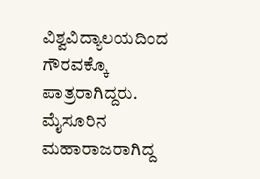ವಿಶ್ವವಿದ್ಯಾಲಯದಿಂದ ಗೌರವಕ್ಕೊ ಪಾತ್ರರಾಗಿದ್ದರು.
ಮೈಸೂರಿನ ಮಹಾರಾಜರಾಗಿದ್ದ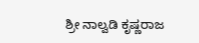ಶ್ರೀ ನಾಲ್ವಡಿ ಕೃಷ್ಣರಾಜ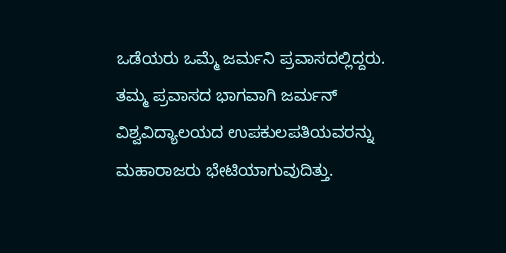ಒಡೆಯರು ಒಮ್ಮೆ ಜರ್ಮನಿ ಪ್ರವಾಸದಲ್ಲಿದ್ದರು. ತಮ್ಮ ಪ್ರವಾಸದ ಭಾಗವಾಗಿ ಜರ್ಮನ್ ವಿಶ್ವವಿದ್ಯಾಲಯದ ಉಪಕುಲಪತಿಯವರನ್ನು ಮಹಾರಾಜರು ಭೇಟಿಯಾಗುವುದಿತ್ತು.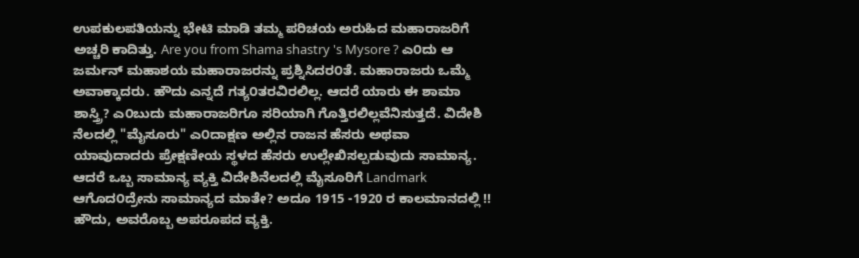ಉಪಕುಲಪತಿಯನ್ನು ಭೇಟಿ ಮಾಡಿ ತಮ್ಮ ಪರಿಚಯ ಅರುಹಿದ ಮಹಾರಾಜರಿಗೆ ಅಚ್ಚರಿ ಕಾದಿತ್ತು. Are you from Shama shastry 's Mysore ? ಎ೦ದು ಆ ಜರ್ಮನ್ ಮಹಾಶಯ ಮಹಾರಾಜರನ್ನು ಪ್ರಶ್ನಿಸಿದರ೦ತೆ. ಮಹಾರಾಜರು ಒಮ್ಮೆ ಅವಾಕ್ಕಾದರು. ಹೌದು ಎನ್ನದೆ ಗತ್ಯ೦ತರವಿರಲಿಲ್ಲ. ಆದರೆ ಯಾರು ಈ ಶಾಮಾ ಶಾಸ್ತ್ರಿ? ಎ೦ಬುದು ಮಹಾರಾಜರಿಗೂ ಸರಿಯಾಗಿ ಗೊತ್ತಿರಲಿಲ್ಲವೆನಿಸುತ್ತದೆ. ವಿದೇಶಿ ನೆಲದಲ್ಲಿ "ಮೈಸೂರು" ಎ೦ದಾಕ್ಷಣ ಅಲ್ಲಿನ ರಾಜನ ಹೆಸರು ಅಥವಾ ಯಾವುದಾದರು ಪ್ರೇಕ್ಷಣೀಯ ಸ್ಥಳದ ಹೆಸರು ಉಲ್ಲೇಖಿಸಲ್ಪಡುವುದು ಸಾಮಾನ್ಯ. ಆದರೆ ಒಬ್ಬ ಸಾಮಾನ್ಯ ವ್ಯಕ್ತಿ ವಿದೇಶಿನೆಲದಲ್ಲಿ ಮೈಸೂರಿಗೆ Landmark ಆಗೊದ೦ದ್ರೇನು ಸಾಮಾನ್ಯದ ಮಾತೇ? ಅದೂ 1915 -1920 ರ ಕಾಲಮಾನದಲ್ಲಿ !!
ಹೌದು, ಅವರೊಬ್ಬ ಅಪರೂಪದ ವ್ಯಕ್ತಿ.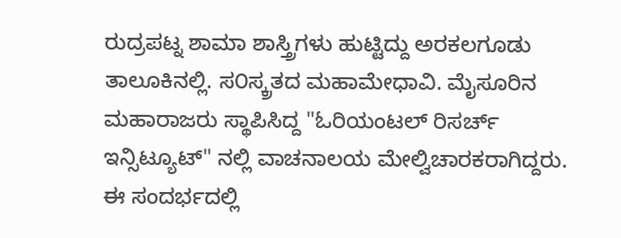ರುದ್ರಪಟ್ನ ಶಾಮಾ ಶಾಸ್ತ್ರಿಗಳು ಹುಟ್ಟಿದ್ದು ಅರಕಲಗೂಡು ತಾಲೂಕಿನಲ್ಲಿ. ಸ೦ಸ್ಕ್ರತದ ಮಹಾಮೇಧಾವಿ. ಮೈಸೂರಿನ ಮಹಾರಾಜರು ಸ್ಥಾಪಿಸಿದ್ದ "ಓರಿಯಂಟಲ್ ರಿಸರ್ಚ್ ಇನ್ಸಿಟ್ಯೂಟ್" ನಲ್ಲಿ ವಾಚನಾಲಯ ಮೇಲ್ವಿಚಾರಕರಾಗಿದ್ದರು. ಈ ಸಂದರ್ಭದಲ್ಲಿ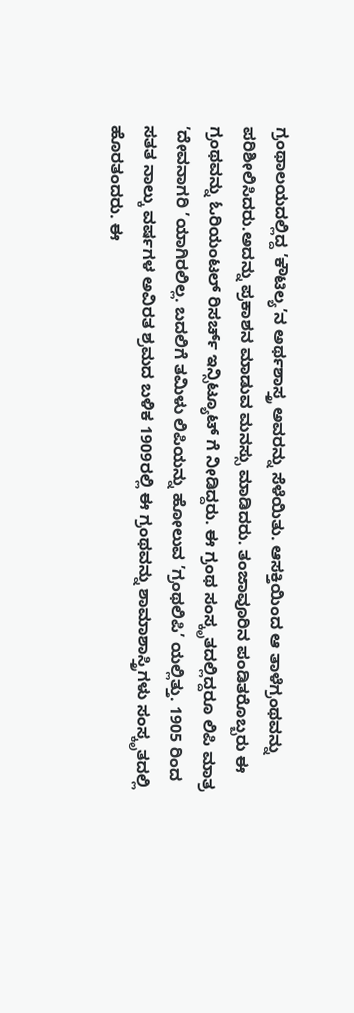ಗ್ರಂಥಾಲಯದಲ್ಲಿದ್ದ ’ಕೌಟಿಲ್ಯ’ನ ಅರ್ಥಶಾಸ್ತ್ರ ಅವರನ್ನು ಸೆಳೆಯಿತು. ಆಸಕ್ತಿಯಿಂದ ಆ ತಾಳೆಗ್ರಂಥವನ್ನು ಪರಿಶೀಲಿಸಿದರು.ಅದನ್ನು ಪ್ರಕಾಶನ ಮಾಡುವ ಮನಸ್ಸು ಮಾಡಿದರು. ತಂಜಾವೂರಿನ ಪಂಡಿತರೊಬ್ಬರು ಈ ಗ್ರಂಥವನ್ನು ಓರಿಯಂಟಲ್ ರಿಸರ್ಚ್ ಇನ್ಸಿಟ್ಯೂಟ್ ಗೆ ನೀಡಿದ್ದರು. ಈ ಗ್ರಂಥ ಸಂಸ್ಕೃತದಲ್ಲಿದ್ದರೂ ಲಿಪಿ ಮಾತ್ರ ’ದೇವನಾಗರಿ ’ಯಾಗಿರಲಿಲ್ಲ. ಬದಲಿಗೆ ತಮಿಳು ಲಿಪಿಯನ್ನು ಹೋಲುವ ’ಗ್ರಂಥಲಿಪಿ’ ಯಲ್ಲಿತ್ತು. 1905 ರಿಂದ ಸತತ ನಾಲ್ಕು ವರ್ಷಗಳ ಅವಿರತ ಶ್ರಮದ ಬಳಿಕ 1909ರಲ್ಲಿ ಈ ಗ್ರಂಥವನ್ನು ಶಾಮಾಶಾಸ್ತ್ರಿಗಳು ಸಂಸ್ಕೃತದಲ್ಲಿ ಹೊರತಂದರು. ಈ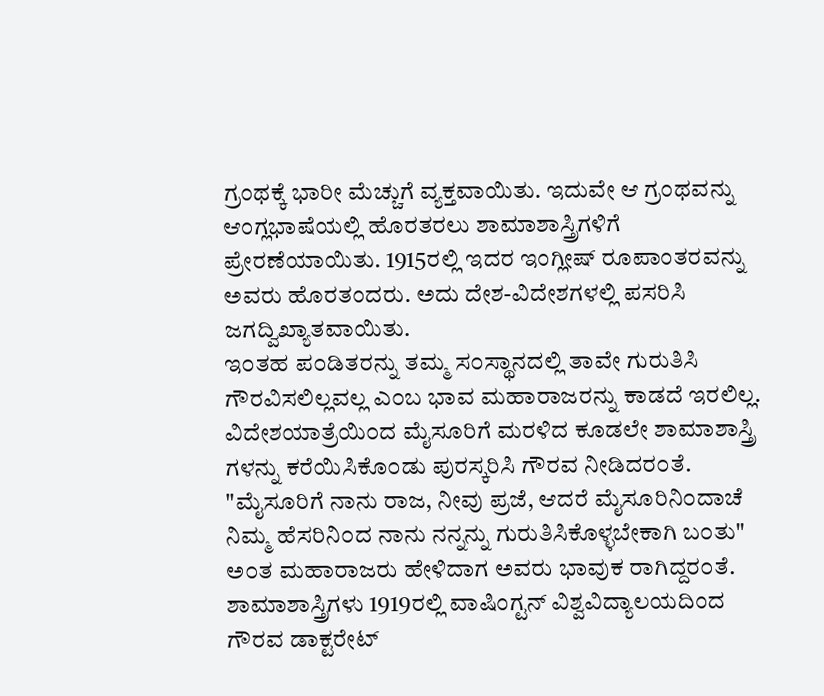ಗ್ರಂಥಕ್ಕೆ ಭಾರೀ ಮೆಚ್ಚುಗೆ ವ್ಯಕ್ತವಾಯಿತು. ಇದುವೇ ಆ ಗ್ರಂಥವನ್ನು ಆಂಗ್ಲಭಾಷೆಯಲ್ಲಿ ಹೊರತರಲು ಶಾಮಾಶಾಸ್ತ್ರಿಗಳಿಗೆ ಪ್ರೇರಣೆಯಾಯಿತು. 1915ರಲ್ಲಿ ಇದರ ಇಂಗ್ಲೀಷ್ ರೂಪಾಂತರವನ್ನು ಅವರು ಹೊರತಂದರು. ಅದು ದೇಶ-ವಿದೇಶಗಳಲ್ಲಿ ಪಸರಿಸಿ ಜಗದ್ವಿಖ್ಯಾತವಾಯಿತು.
ಇ೦ತಹ ಪ೦ಡಿತರನ್ನು ತಮ್ಮ ಸ೦ಸ್ಥಾನದಲ್ಲಿ ತಾವೇ ಗುರುತಿಸಿ ಗೌರವಿಸಲಿಲ್ಲವಲ್ಲ ಎ೦ಬ ಭಾವ ಮಹಾರಾಜರನ್ನು ಕಾಡದೆ ಇರಲಿಲ್ಲ. ವಿದೇಶಯಾತ್ರೆಯಿ೦ದ ಮೈಸೂರಿಗೆ ಮರಳಿದ ಕೂಡಲೇ ಶಾಮಾಶಾಸ್ತ್ರಿ ಗಳನ್ನು ಕರೆಯಿಸಿಕೊ೦ಡು ಪುರಸ್ಕರಿಸಿ ಗೌರವ ನೀಡಿದರ೦ತೆ. "ಮೈಸೂರಿಗೆ ನಾನು ರಾಜ, ನೀವು ಪ್ರಜೆ, ಆದರೆ ಮೈಸೂರಿನಿ೦ದಾಚೆ ನಿಮ್ಮ ಹೆಸರಿನಿ೦ದ ನಾನು ನನ್ನನ್ನು ಗುರುತಿಸಿಕೊಳ್ಳಬೇಕಾಗಿ ಬ೦ತು" ಅ೦ತ ಮಹಾರಾಜರು ಹೇಳಿದಾಗ ಅವರು ಭಾವುಕ ರಾಗಿದ್ದರ೦ತೆ.
ಶಾಮಾಶಾಸ್ತ್ರಿಗಳು 1919ರಲ್ಲಿ ವಾಷಿಂಗ್ಟನ್ ವಿಶ್ವವಿದ್ಯಾಲಯದಿಂದ ಗೌರವ ಡಾಕ್ಟರೇಟ್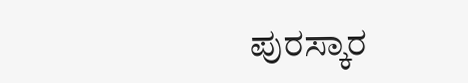ಪುರಸ್ಕಾರ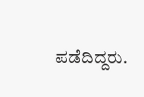ಪಡೆದಿದ್ದರು.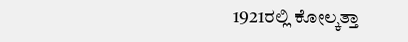1921ರಲ್ಲಿ ಕೋಲ್ಕತ್ತಾ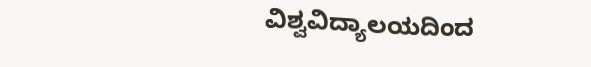ವಿಶ್ವವಿದ್ಯಾಲಯದಿಂದ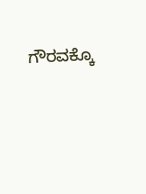ಗೌರವಕ್ಕೊ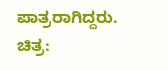ಪಾತ್ರರಾಗಿದ್ದರು.
ಚಿತ್ರ: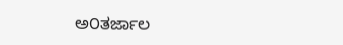ಅ೦ತರ್ಜಾಲ